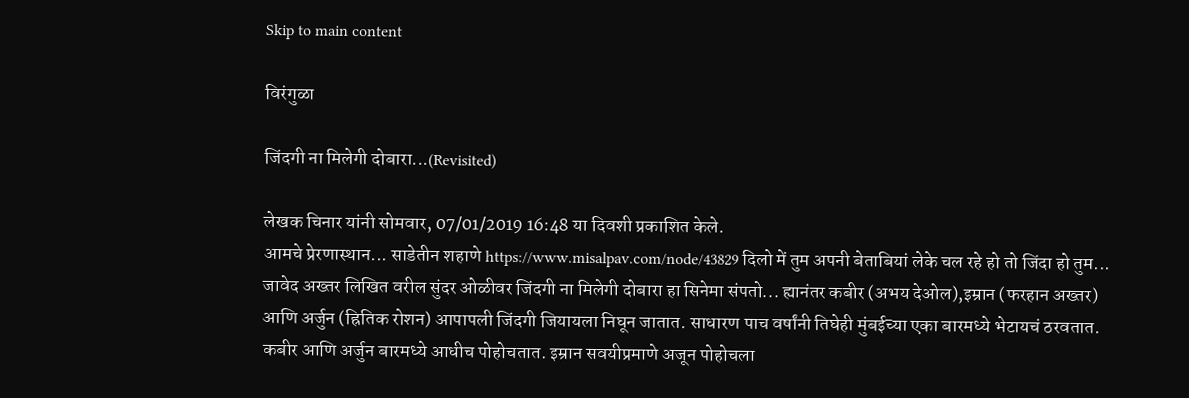Skip to main content

विरंगुळा

जिंदगी ना मिलेगी दोबारा...(Revisited)

लेखक चिनार यांनी सोमवार, 07/01/2019 16:48 या दिवशी प्रकाशित केले.
आमचे प्रेरणास्थान... साडेतीन शहाणे https://www.misalpav.com/node/43829 दिलो में तुम अपनी बेताबियां लेके चल रहे हो तो जिंदा हो तुम... जावेद अख्तर लिखित वरील सुंदर ओळीवर जिंदगी ना मिलेगी दोबारा हा सिनेमा संपतो... ह्यानंतर कबीर (अभय देओल),इम्रान (फरहान अख्तर) आणि अर्जुन (ह्रितिक रोशन) आपापली जिंदगी जियायला निघून जातात. साधारण पाच वर्षांनी तिघेही मुंबईच्या एका बारमध्ये भेटायचं ठरवतात. कबीर आणि अर्जुन बारमध्ये आधीच पोहोचतात. इम्रान सवयीप्रमाणे अजून पोहोचला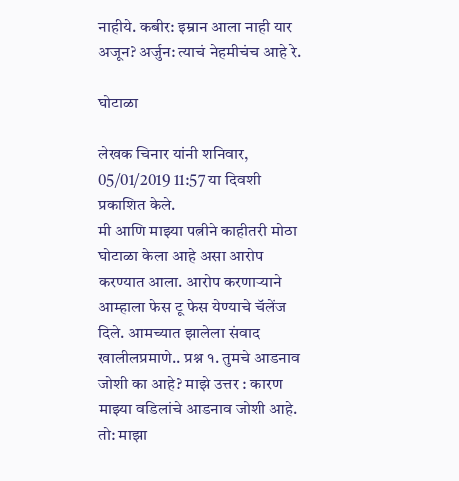नाहीये. कबीर: इम्रान आला नाही यार अजून? अर्जुन: त्याचं नेहमीचंच आहे रे.

घोटाळा

लेखक चिनार यांनी शनिवार, 05/01/2019 11:57 या दिवशी प्रकाशित केले.
मी आणि माझ्या पत्नीने काहीतरी मोठा घोटाळा केला आहे असा आरोप करण्यात आला. आरोप करणाऱ्याने आम्हाला फेस टू फेस येण्याचे चॅलेंज दिले. आमच्यात झालेला संवाद खालीलप्रमाणे.. प्रश्न १. तुमचे आडनाव जोशी का आहे? माझे उत्तर : कारण माझ्या वडिलांचे आडनाव जोशी आहे. तो: माझा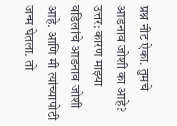प्रश्न नीट ऐका. तुमचे आडनाव जोशी का आहे? उत्तर: कारण माझ्या वडिलांचे आडनाव जोशी आहे. आणि मी त्यांच्यापोटी जन्म घेतला. तो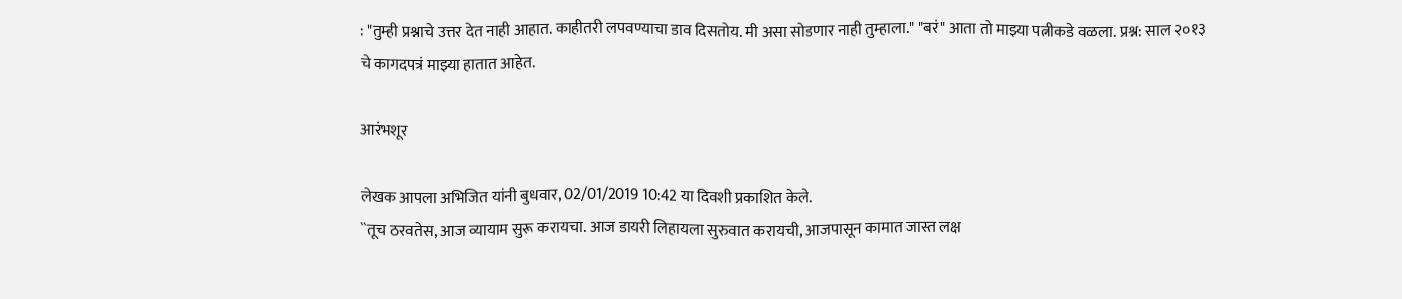: "तुम्ही प्रश्नाचे उत्तर देत नाही आहात. काहीतरी लपवण्याचा डाव दिसतोय. मी असा सोडणार नाही तुम्हाला." "बरं" आता तो माझ्या पत्नीकडे वळला. प्रश्न: साल २०१३ चे कागदपत्रं माझ्या हातात आहेत.

आरंभशूर

लेखक आपला अभिजित यांनी बुधवार, 02/01/2019 10:42 या दिवशी प्रकाशित केले.
``तूच ठरवतेस, आज व्यायाम सुरू करायचा. आज डायरी लिहायला सुरुवात करायची, आजपासून कामात जास्त लक्ष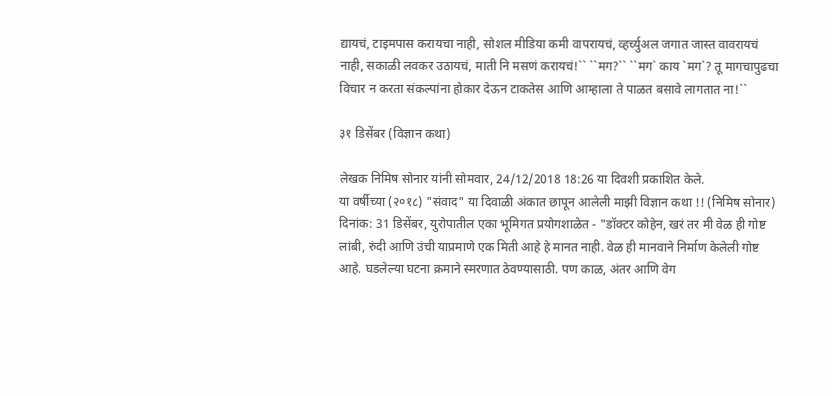द्यायचं, टाइमपास करायचा नाही, सोशल मीडिया कमी वापरायचं, व्हर्च्युअल जगात जास्त वावरायचं नाही, सकाळी लवकर उठायचं, माती नि मसणं करायचं!`` ``मग?`` ``मग` काय `मग`? तू मागचापुढचा विचार न करता संकल्पांना होकार देऊन टाकतेस आणि आम्हाला ते पाळत बसावे लागतात ना!``

३१ डिसेंबर (विज्ञान कथा)

लेखक निमिष सोनार यांनी सोमवार, 24/12/2018 18:26 या दिवशी प्रकाशित केले.
या वर्षीच्या (२०१८) "संवाद" या दिवाळी अंकात छापून आलेली माझी विज्ञान कथा !! (निमिष सोनार) दिनांक: 31 डिसेंबर, युरोपातील एका भूमिगत प्रयोगशाळेत - "डॉक्टर कोहेन, खरं तर मी वेळ ही गोष्ट लांबी, रुंदी आणि उंची याप्रमाणे एक मिती आहे हे मानत नाही. वेळ ही मानवाने निर्माण केलेली गोष्ट आहे. घडलेल्या घटना क्रमाने स्मरणात ठेवण्यासाठी. पण काळ, अंतर आणि वेग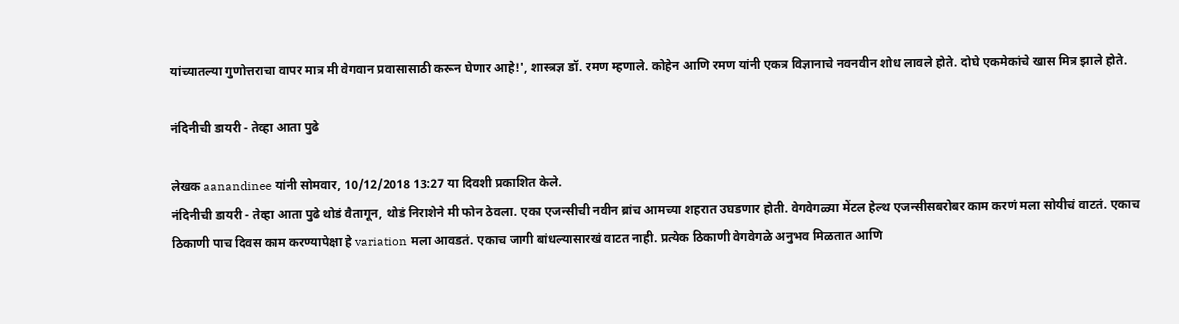यांच्यातल्या गुणोत्तराचा वापर मात्र मी वेगवान प्रवासासाठी करून घेणार आहे!', शास्त्रज्ञ डॉ. रमण म्हणाले. कोहेन आणि रमण यांनी एकत्र विज्ञानाचे नवनवीन शोध लावले होते. दोघे एकमेकांचे खास मित्र झाले होते.

नंदिनीची डायरी - तेव्हा आता पुढे

लेखक aanandinee यांनी सोमवार, 10/12/2018 13:27 या दिवशी प्रकाशित केले.
नंदिनीची डायरी - तेव्हा आता पुढे थोडं वैतागून, थोडं निराशेने मी फोन ठेवला. एका एजन्सीची नवीन ब्रांच आमच्या शहरात उघडणार होती. वेगवेगळ्या मेंटल हेल्थ एजन्सीसबरोबर काम करणं मला सोयीचं वाटतं. एकाच ठिकाणी पाच दिवस काम करण्यापेक्षा हे variation मला आवडतं. एकाच जागी बांधल्यासारखं वाटत नाही. प्रत्येक ठिकाणी वेगवेगळे अनुभव मिळतात आणि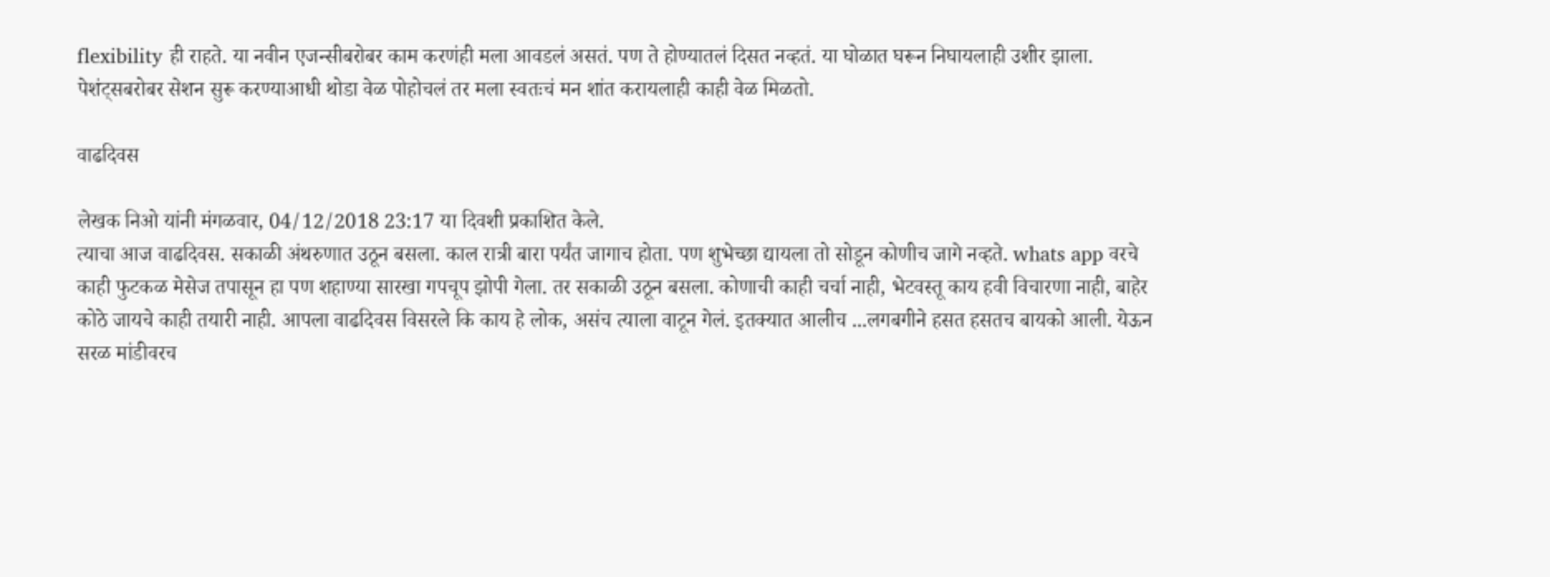flexibility ही राहते. या नवीन एजन्सीबरोबर काम करणंही मला आवडलं असतं. पण ते होण्यातलं दिसत नव्हतं. या घोळात घरून निघायलाही उशीर झाला. पेशंट्सबरोबर सेशन सुरू करण्याआधी थोडा वेळ पोहोचलं तर मला स्वतःचं मन शांत करायलाही काही वेळ मिळतो.

वाढदिवस

लेखक निओ यांनी मंगळवार, 04/12/2018 23:17 या दिवशी प्रकाशित केले.
त्याचा आज वाढदिवस. सकाळी अंथरुणात उठून बसला. काल रात्री बारा पर्यंत जागाच होता. पण शुभेच्छा द्यायला तो सोडून कोणीच जागे नव्हते. whats app वरचे काही फुटकळ मेसेज तपासून हा पण शहाण्या सारखा गपचूप झोपी गेला. तर सकाळी उठून बसला. कोणाची काही चर्चा नाही, भेटवस्तू काय हवी विचारणा नाही, बाहेर कोठे जायचे काही तयारी नाही. आपला वाढदिवस विसरले कि काय हे लोक, असंच त्याला वाटून गेलं. इतक्यात आलीच ...लगबगीने हसत हसतच बायको आली. येऊन सरळ मांडीवरच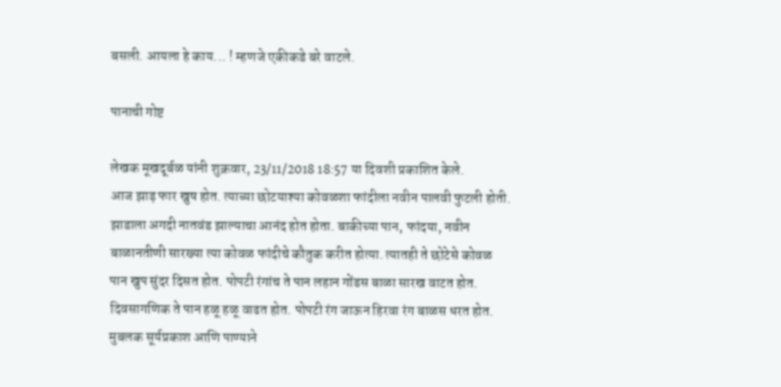बसली. आयला हे काय... ! म्हणजे एकीकडे बरे वाटले.

पानाची गोष्ट

लेखक मूखदूर्बळ यांनी शुक्रवार, 23/11/2018 18:57 या दिवशी प्रकाशित केले.
आज झाड़ फार खुष होत. त्याच्या छोटयाश्या कोवळशा फांदीला नवीन पालवी फुटली होती. झाडाला अगदी नातवंड झाल्याचा आनंद होत होता. बाकीच्या पान, फांदया, नवीन बाळानतीणी सारख्या त्या कोवळ फांदीचे कौतुक करीत होत्या. त्यातही ते छोटेसे कोवळ पान खुप सुंदर दिसत होत. पोपटी रंगांच ते पान लहान गोंडस बाळा सारख वाटत होत. दिवसागणिक ते पान हळू हळू वाढत होत. पोपटी रंग जाऊन हिरवा रंग बाळस धरत होत. मुबलक सूर्यप्रकाश आणि पाण्याने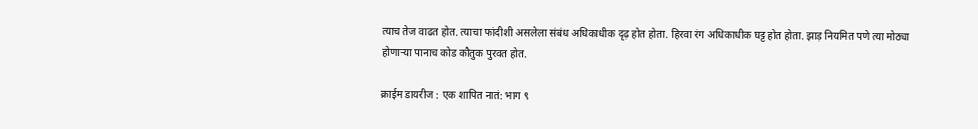त्याच तेज वाढत होत. त्याचा फांदीशी असलेला संबंध अधिकाधीक दृढ़ होत होता. हिरवा रंग अधिकाधीक घट्ट होत होता. झाड़ नियमित पणे त्या मोठ्या होणाऱ्या पानाच कोड कौतुक पुरवत होत.

क्राईम डायरीज : एक शापित नातं: भाग ९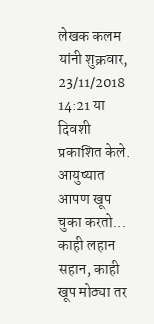लेखक कलम यांनी शुक्रवार, 23/11/2018 14:21 या दिवशी प्रकाशित केले.
आयुष्यात आपण खूप चुका करतो... काही लहान सहान, काही खूप मोठ्या तर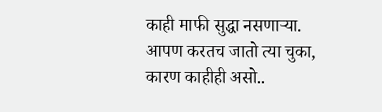काही माफी सुद्धा नसणाऱ्या. आपण करतच जातो त्या चुका, कारण काहीही असो..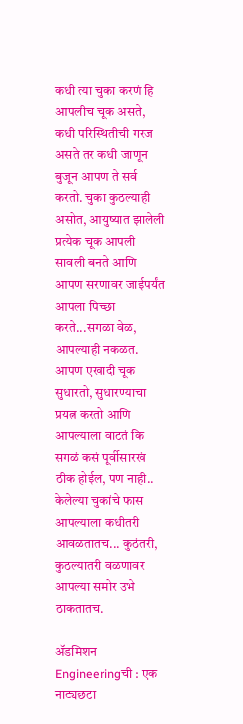कधी त्या चुका करणं हि आपलीच चूक असते, कधी परिस्थितीची गरज असते तर कधी जाणून बुजून आपण ते सर्व करतो. चुका कुठल्याही असोत, आयुष्यात झालेली प्रत्येक चूक आपली सावली बनते आणि आपण सरणावर जाईपर्यंत आपला पिच्छा करते...सगळा वेळ, आपल्याही नकळत. आपण एखादी चूक सुधारतो, सुधारण्याचा प्रयत्न करतो आणि आपल्याला वाटतं कि सगळं कसं पूर्वीसारखं ठीक होईल, पण नाही.. केलेल्या चुकांचे फास आपल्याला कधीतरी आवळतातच... कुठंतरी, कुठल्यातरी वळणावर आपल्या समोर उभे ठाकतातच.

ॲडमिशन Engineeringची : एक नाट्यछटा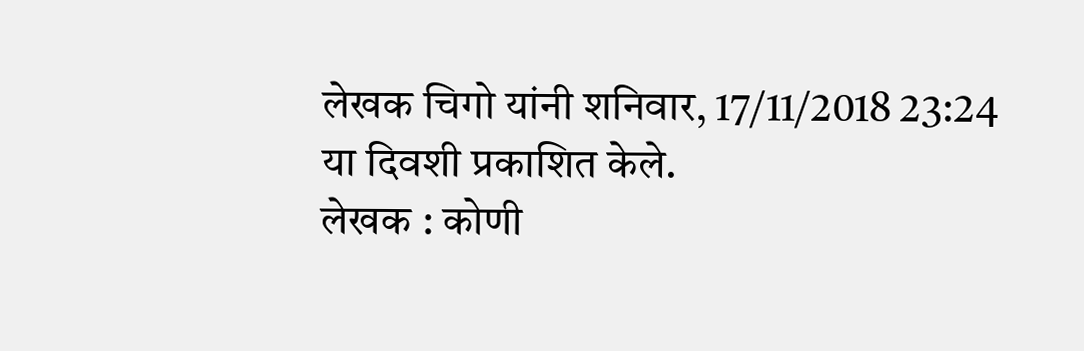लेखक चिगो यांनी शनिवार, 17/11/2018 23:24 या दिवशी प्रकाशित केले.
लेखक : कोणी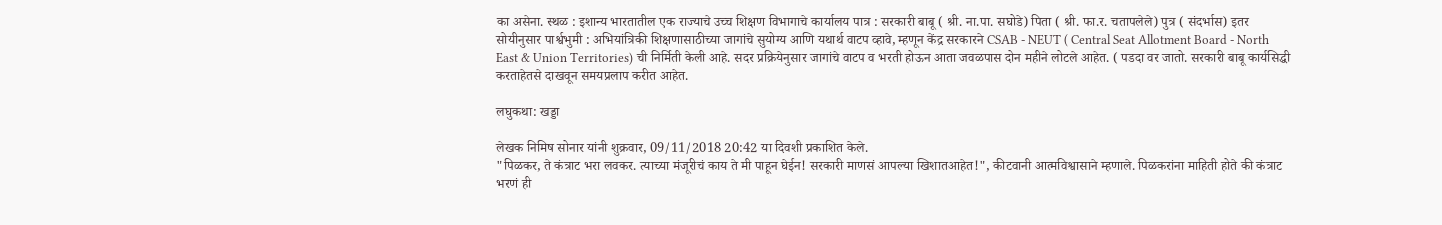का असेना. स्थळ : इशान्य भारतातील एक राज्याचे उच्च शिक्षण विभागाचे कार्यालय पात्र : सरकारी बाबू ( श्री. ना.पा. सघोडे) पिता ( श्री. फा.र. चतापलेले) पुत्र ( संदर्भास) इतर सोयीनुसार पार्श्वभुमी : अभियांत्रिकी शिक्षणासाठीच्या जागांचे सुयोग्य आणि यथार्थ वाटप व्हावे, म्हणून केंद्र सरकारने CSAB - NEUT ( Central Seat Allotment Board - North East & Union Territories) ची निर्मिती केली आहे. सदर प्रक्रियेनुसार जागांचे वाटप व भरती होऊन आता जवळपास दोन महीने लोटले आहेत. ( पडदा वर जातो. सरकारी बाबू कार्यसिद्धी करताहेतसे दाखवून समयप्रलाप करीत आहेत.

लघुकथा: खड्डा

लेखक निमिष सोनार यांनी शुक्रवार, 09/11/2018 20:42 या दिवशी प्रकाशित केले.
"पिळकर, ते कंत्राट भरा लवकर. त्याच्या मंजूरीचं काय ते मी पाहून घेईन! सरकारी माणसं आपल्या खिशातआहेत!", कीटवानी आत्मविश्वासाने म्हणाले. पिळकरांना माहिती होते की कंत्राट भरणं ही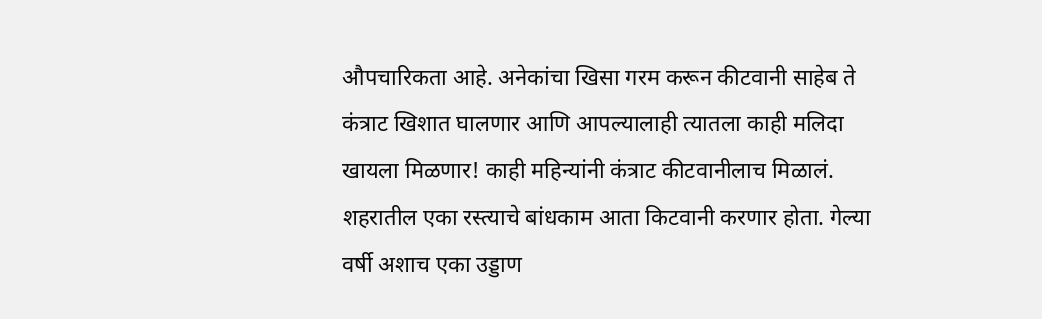औपचारिकता आहे. अनेकांचा खिसा गरम करून कीटवानी साहेब ते कंत्राट खिशात घालणार आणि आपल्यालाही त्यातला काही मलिदा खायला मिळणार! काही महिन्यांनी कंत्राट कीटवानीलाच मिळालं. शहरातील एका रस्त्याचे बांधकाम आता किटवानी करणार होता. गेल्या वर्षी अशाच एका उड्डाण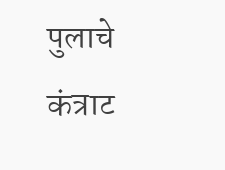पुलाचे कंत्राट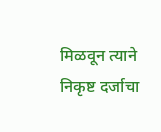मिळवून त्याने निकृष्ट दर्जाचा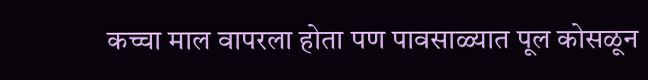कच्चा माल वापरला होता पण पावसाळ्यात पूल कोसळून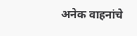अनेक वाहनांचे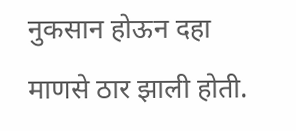नुकसान होऊन दहा माणसे ठार झाली होती.